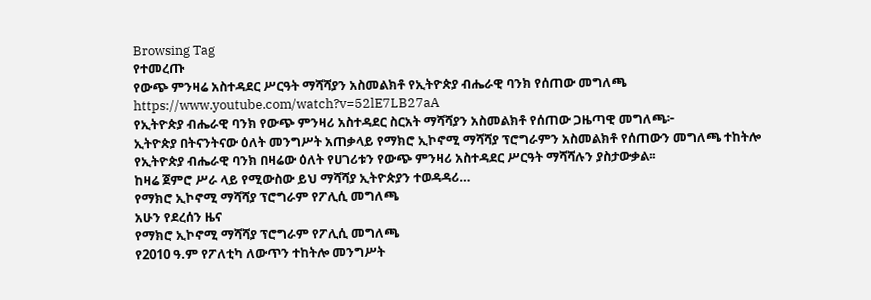Browsing Tag
የተመረጡ
የውጭ ምንዛሬ አስተዳደር ሥርዓት ማሻሻያን አስመልክቶ የኢትዮጵያ ብሔራዊ ባንክ የሰጠው መግለጫ
https://www.youtube.com/watch?v=52lE7LB27aA
የኢትዮጵያ ብሔራዊ ባንክ የውጭ ምንዛሪ አስተዳደር ስርአት ማሻሻያን አስመልክቶ የሰጠው ጋዜጣዊ መግለጫ፦
ኢትዮጵያ በትናንትናው ዕለት መንግሥት አጠቃላይ የማክሮ ኢኮኖሚ ማሻሻያ ፕሮግራምን አስመልክቶ የሰጠውን መግለጫ ተከትሎ የኢትዮጵያ ብሔራዊ ባንክ በዛሬው ዕለት የሀገሪቱን የውጭ ምንዛሪ አስተዳደር ሥርዓት ማሻሻሉን ያስታውቃል፡፡
ከዛሬ ጀምሮ ሥራ ላይ የሚውስው ይህ ማሻሻያ ኢትዮጵያን ተወዳዳሪ…
የማክሮ ኢኮኖሚ ማሻሻያ ፕሮግራም የፖሊሲ መግለጫ
አሁን የደረሰን ዜና
የማክሮ ኢኮኖሚ ማሻሻያ ፕሮግራም የፖሊሲ መግለጫ
የ2010 ዓ.ም የፖለቲካ ለውጥን ተከትሎ መንግሥት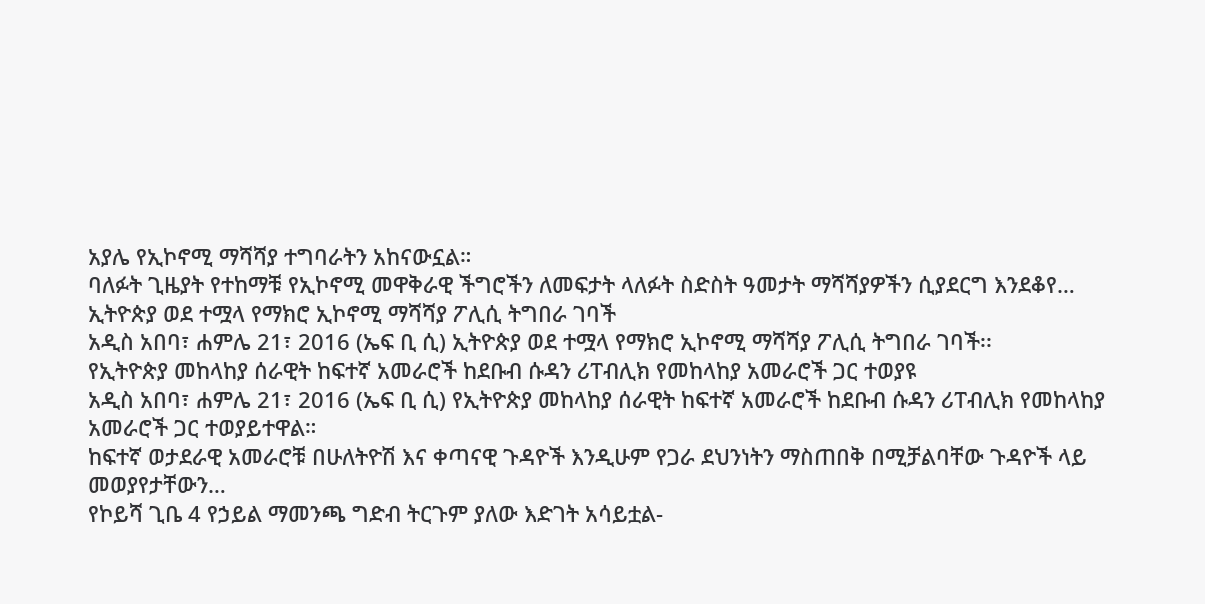አያሌ የኢኮኖሚ ማሻሻያ ተግባራትን አከናውኗል።
ባለፉት ጊዜያት የተከማቹ የኢኮኖሚ መዋቅራዊ ችግሮችን ለመፍታት ላለፉት ስድስት ዓመታት ማሻሻያዎችን ሲያደርግ እንደቆየ…
ኢትዮጵያ ወደ ተሟላ የማክሮ ኢኮኖሚ ማሻሻያ ፖሊሲ ትግበራ ገባች
አዲስ አበባ፣ ሐምሌ 21፣ 2016 (ኤፍ ቢ ሲ) ኢትዮጵያ ወደ ተሟላ የማክሮ ኢኮኖሚ ማሻሻያ ፖሊሲ ትግበራ ገባች፡፡
የኢትዮጵያ መከላከያ ሰራዊት ከፍተኛ አመራሮች ከደቡብ ሱዳን ሪፐብሊክ የመከላከያ አመራሮች ጋር ተወያዩ
አዲስ አበባ፣ ሐምሌ 21፣ 2016 (ኤፍ ቢ ሲ) የኢትዮጵያ መከላከያ ሰራዊት ከፍተኛ አመራሮች ከደቡብ ሱዳን ሪፐብሊክ የመከላከያ አመራሮች ጋር ተወያይተዋል።
ከፍተኛ ወታደራዊ አመራሮቹ በሁለትዮሽ እና ቀጣናዊ ጉዳዮች እንዲሁም የጋራ ደህንነትን ማስጠበቅ በሚቻልባቸው ጉዳዮች ላይ መወያየታቸውን…
የኮይሻ ጊቤ 4 የኃይል ማመንጫ ግድብ ትርጉም ያለው እድገት አሳይቷል-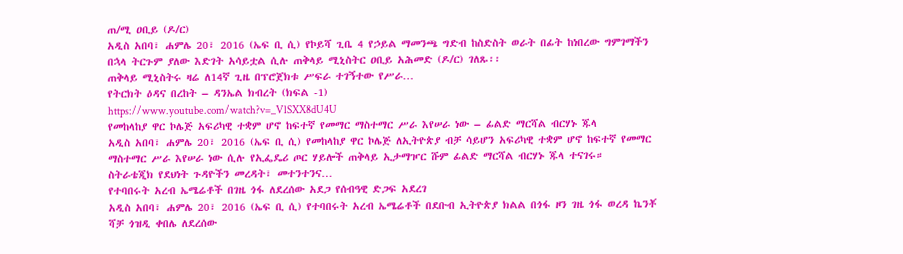ጠ/ሚ ዐቢይ (ዶ/ር)
አዲስ አበባ፣ ሐምሌ 20፣ 2016 (ኤፍ ቢ ሲ) የኮይሻ ጊቤ 4 የኃይል ማመንጫ ግድብ ከስድስት ወራት በፊት ከነበረው ግምገማችን በኋላ ትርጉም ያለው እድገት አሳይቷል ሲሉ ጠቅላይ ሚኒስትር ዐቢይ አሕመድ (ዶ/ር) ገለጹ፡፡
ጠቅላይ ሚኒስትሩ ዛሬ ለ14ኛ ጊዜ በፕሮጀክቱ ሥፍራ ተገኝተው የሥራ…
የትርክት ዕዳና በረከት – ዳንኤል ክብረት (ክፍል -1)
https://www.youtube.com/watch?v=_VlSXX8dU4U
የመከላከያ ዋር ኮሌጅ አፍሪካዊ ተቋም ሆኖ ከፍተኛ የመማር ማስተማር ሥራ እየሠራ ነው – ፊልድ ማርሻል ብርሃኑ ጁላ
አዲስ አበባ፣ ሐምሌ 20፣ 2016 (ኤፍ ቢ ሲ) የመከላከያ ዋር ኮሌጅ ለኢትዮጵያ ብቻ ሳይሆን አፍሪካዊ ተቋም ሆኖ ከፍተኛ የመማር ማስተማር ሥራ እየሠራ ነው ሲሉ የኢፌዴሪ ጦር ሃይሎች ጠቅላይ ኢታማዦር ሹም ፊልድ ማርሻል ብርሃኑ ጁላ ተናገሩ።
ስትራቴጂክ የደህነት ጉዳዮችን መረዳት፣ መተንተንና…
የተባበሩት አረብ ኤሜሬቶች በገዜ ጎፋ ለደረሰው አደጋ የሰብዓዊ ድጋፍ አደረገ
አዲስ አበባ፣ ሐምሌ 20፣ 2016 (ኤፍ ቢ ሲ) የተባበሩት አረብ ኤሜሬቶች በደቡብ ኢትዮጵያ ክልል በጎፋ ዞን ገዜ ጎፋ ወረዳ ኬንቾ ሻቻ ጎዝዲ ቀበሌ ለደረሰው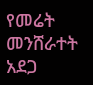የመሬት መንሸራተት አደጋ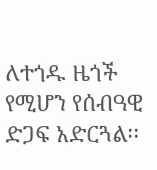ለተጎዱ ዜጎች የሚሆን የሰብዓዊ ድጋፍ አድርጓል፡፡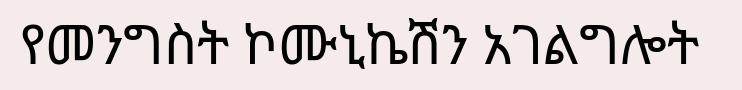የመንግስት ኮሙኒኬሽን አገልግሎት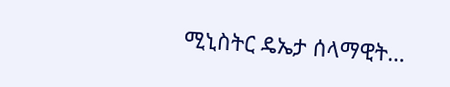ሚኒስትር ዴኤታ ሰላማዊት…